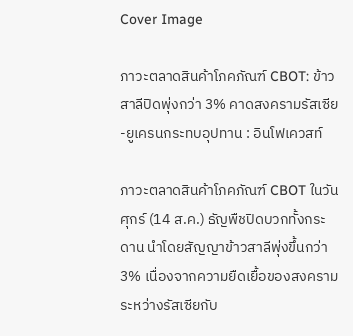Cover Image

ภาวะตลาดสินค้าโภคภัณฑ์ CBOT: ข้าวสาลีปิดพุ่งกว่า 3% คาดสงครามรัสเซีย-ยูเครนกระทบอุปทาน : อินโฟเควสท์

ภาวะตลาดสินค้าโภคภัณฑ์ CBOT ในวันศุกร์ (14 ส.ค.) ธัญพืชปิดบวกทั้งกระดาน นำโดยสัญญาข้าวสาลีพุ่งขึ้นกว่า 3% เนื่องจากความยืดเยื้อของสงครามระหว่างรัสเซียกับ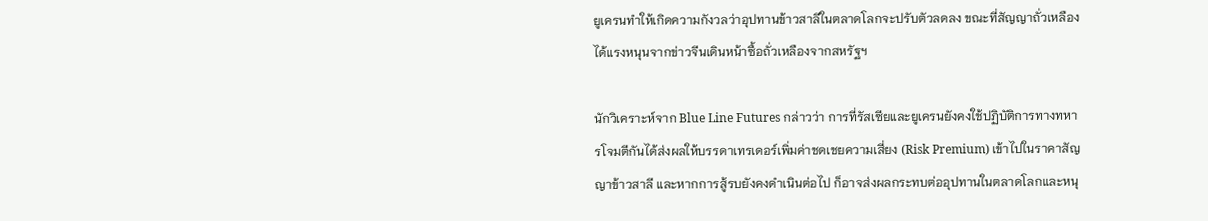ยูเครนทำให้เกิดความกังวลว่าอุปทานข้าวสาลีในตลาดโลกจะปรับตัวลดลง ขณะที่สัญญาถั่วเหลืองได้แรงหนุนจากข่าวจีนเดินหน้าซื้อถั่วเหลืองจากสหรัฐฯ

นักวิเคราะห์จาก Blue Line Futures กล่าวว่า การที่รัสเซียและยูเครนยังคงใช้ปฏิบัติการทางทหารโจมตีกันได้ส่งผลให้บรรดาเทรเดอร์เพิ่มค่าชดเชยความเสี่ยง (Risk Premium) เข้าไปในราคาสัญญาข้าวสาลี และหากการสู้รบยังคงดำเนินต่อไป ก็อาจส่งผลกระทบต่ออุปทานในตลาดโลกและหนุ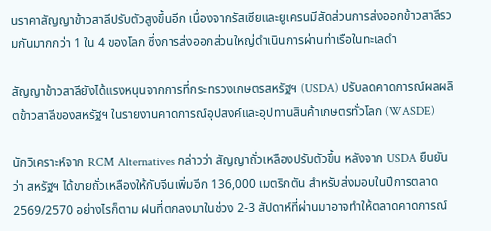นราคาสัญญาข้าวสาลีปรับตัวสูงขึ้นอีก เนื่องจากรัสเซียและยูเครนมีสัดส่วนการส่งออกข้าวสาลีรวมกันมากกว่า 1 ใน 4 ของโลก ซึ่งการส่งออกส่วนใหญ่ดำเนินการผ่านท่าเรือในทะเลดำ

สัญญาข้าวสาลียังได้แรงหนุนจากการที่กระทรวงเกษตรสหรัฐฯ (USDA) ปรับลดคาดการณ์ผลผลิตข้าวสาลีของสหรัฐฯ ในรายงานคาดการณ์อุปสงค์และอุปทานสินค้าเกษตรทั่วโลก (WASDE)

นักวิเคราะห์จาก RCM Alternatives กล่าวว่า สัญญาถั่วเหลืองปรับตัวขึ้น หลังจาก USDA ยืนยันว่า สหรัฐฯ ได้ขายถั่วเหลืองให้กับจีนเพิ่มอีก 136,000 เมตริกตัน สำหรับส่งมอบในปีการตลาด 2569/2570 อย่างไรก็ตาม ฝนที่ตกลงมาในช่วง 2-3 สัปดาห์ที่ผ่านมาอาจทำให้ตลาดคาดการณ์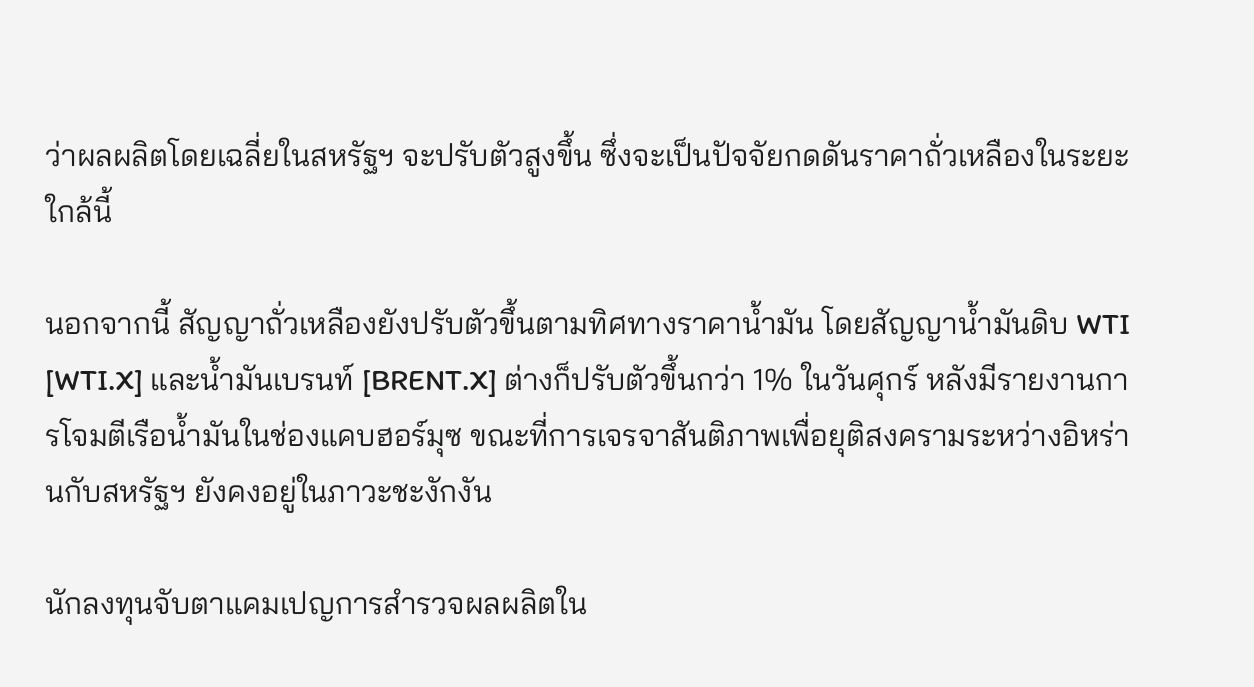ว่าผลผลิตโดยเฉลี่ยในสหรัฐฯ จะปรับตัวสูงขึ้น ซึ่งจะเป็นปัจจัยกดดันราคาถั่วเหลืองในระยะใกล้นี้

นอกจากนี้ สัญญาถั่วเหลืองยังปรับตัวขึ้นตามทิศทางราคาน้ำมัน โดยสัญญาน้ำมันดิบ WTI [WTI.X] และน้ำมันเบรนท์ [BRENT.X] ต่างก็ปรับตัวขึ้นกว่า 1% ในวันศุกร์ หลังมีรายงานการโจมตีเรือน้ำมันในช่องแคบฮอร์มุซ ขณะที่การเจรจาสันติภาพเพื่อยุติสงครามระหว่างอิหร่านกับสหรัฐฯ ยังคงอยู่ในภาวะชะงักงัน

นักลงทุนจับตาแคมเปญการสำรวจผลผลิตใน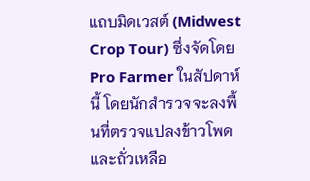แถบมิดเวสต์ (Midwest Crop Tour) ซึ่งจัดโดย Pro Farmer ในสัปดาห์นี้ โดยนักสำรวจจะลงพื้นที่ตรวจแปลงข้าวโพดและถั่วเหลือ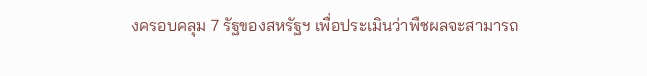งครอบคลุม 7 รัฐของสหรัฐฯ เพื่อประเมินว่าพืชผลจะสามารถ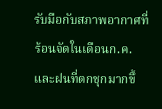รับมือกับสภาพอากาศที่ร้อนจัดในเดือนก.ค.และฝนที่ตกชุกมากขึ้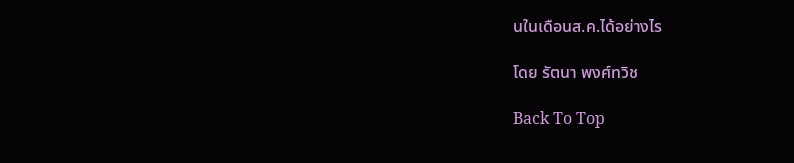นในเดือนส.ค.ได้อย่างไร

โดย รัตนา พงศ์ทวิช

Back To Top